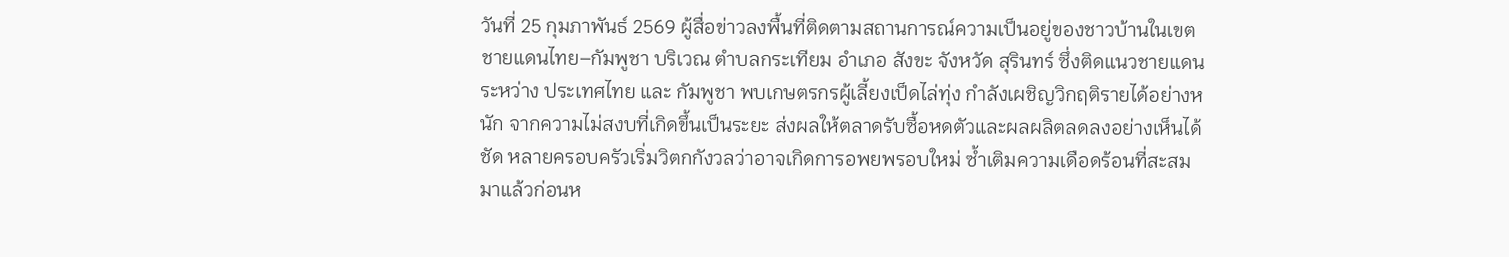วันที่ 25 กุมภาพันธ์ 2569 ผู้สื่อข่าวลงพื้นที่ติดตามสถานการณ์ความเป็นอยู่ของชาวบ้านในเขตชายแดนไทย–กัมพูชา บริเวณ ตำบลกระเทียม อำเภอ สังขะ จังหวัด สุรินทร์ ซึ่งติดแนวชายแดนระหว่าง ประเทศไทย และ กัมพูชา พบเกษตรกรผู้เลี้ยงเป็ดไล่ทุ่ง กำลังเผชิญวิกฤติรายได้อย่างหนัก จากความไม่สงบที่เกิดขึ้นเป็นระยะ ส่งผลให้ตลาดรับซื้อหดตัวและผลผลิตลดลงอย่างเห็นได้ชัด หลายครอบครัวเริ่มวิตกกังวลว่าอาจเกิดการอพยพรอบใหม่ ซ้ำเติมความเดือดร้อนที่สะสมมาแล้วก่อนห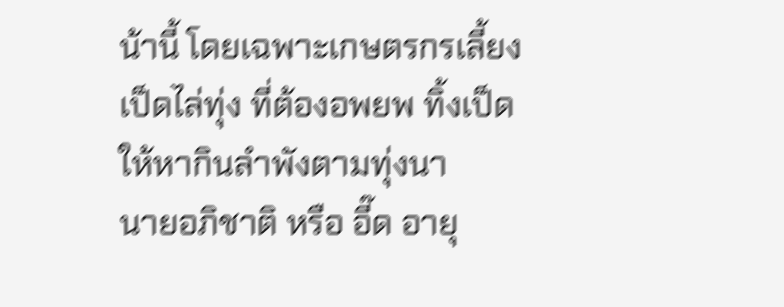น้านี้ โดยเฉพาะเกษตรกรเลี้ยงเป็ดไล่ทุ่ง ที่ต้องอพยพ ทิ้งเป็ดให้หากินลำพังตามทุ่งนา
นายอภิชาติ หรือ อี๊ด อายุ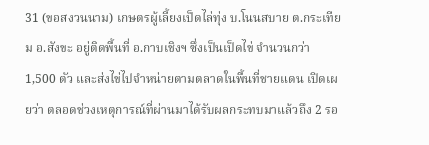31 (ขอสงวนนาม) เกษตรผู้เลี้ยงเป็ดไล่ทุ่ง บ.โนนสบาย ต.กระเทียม อ.สังขะ อยู่ติดพื้นที่ อ.กาบเชิงฯ ซึ่งเป็นเป็ดไข่ จำนวนกว่า 1,500 ตัว และส่งไข่ไปจำหน่ายตามตลาดในพื้นที่ชายแดน เปิดเผยว่า ตลอดช่วงเหตุการณ์ที่ผ่านมาได้รับผลกระทบมาแล้วถึง 2 รอ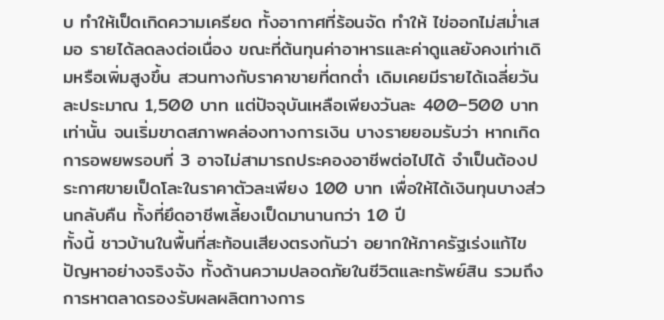บ ทำให้เป็ดเกิดความเครียด ทั้งอากาศที่ร้อนจัด ทำให้ ไข่ออกไม่สม่ำเสมอ รายได้ลดลงต่อเนื่อง ขณะที่ต้นทุนค่าอาหารและค่าดูแลยังคงเท่าเดิมหรือเพิ่มสูงขึ้น สวนทางกับราคาขายที่ตกต่ำ เดิมเคยมีรายได้เฉลี่ยวันละประมาณ 1,500 บาท แต่ปัจจุบันเหลือเพียงวันละ 400–500 บาทเท่านั้น จนเริ่มขาดสภาพคล่องทางการเงิน บางรายยอมรับว่า หากเกิดการอพยพรอบที่ 3 อาจไม่สามารถประคองอาชีพต่อไปได้ จำเป็นต้องประกาศขายเป็ดโละในราคาตัวละเพียง 100 บาท เพื่อให้ได้เงินทุนบางส่วนกลับคืน ทั้งที่ยึดอาชีพเลี้ยงเป็ดมานานกว่า 10 ปี
ทั้งนี้ ชาวบ้านในพื้นที่สะท้อนเสียงตรงกันว่า อยากให้ภาครัฐเร่งแก้ไขปัญหาอย่างจริงจัง ทั้งด้านความปลอดภัยในชีวิตและทรัพย์สิน รวมถึงการหาตลาดรองรับผลผลิตทางการ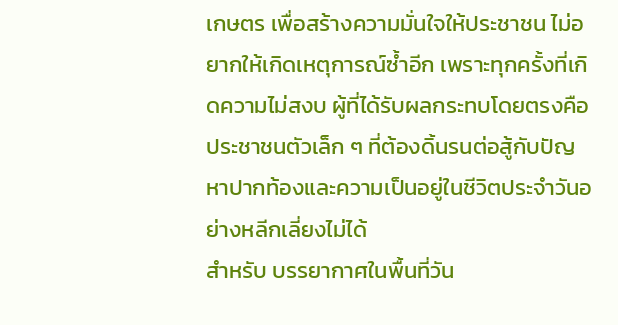เกษตร เพื่อสร้างความมั่นใจให้ประชาชน ไม่อยากให้เกิดเหตุการณ์ซ้ำอีก เพราะทุกครั้งที่เกิดความไม่สงบ ผู้ที่ได้รับผลกระทบโดยตรงคือประชาชนตัวเล็ก ๆ ที่ต้องดิ้นรนต่อสู้กับปัญหาปากท้องและความเป็นอยู่ในชีวิตประจำวันอย่างหลีกเลี่ยงไม่ได้
สำหรับ บรรยากาศในพื้นที่วัน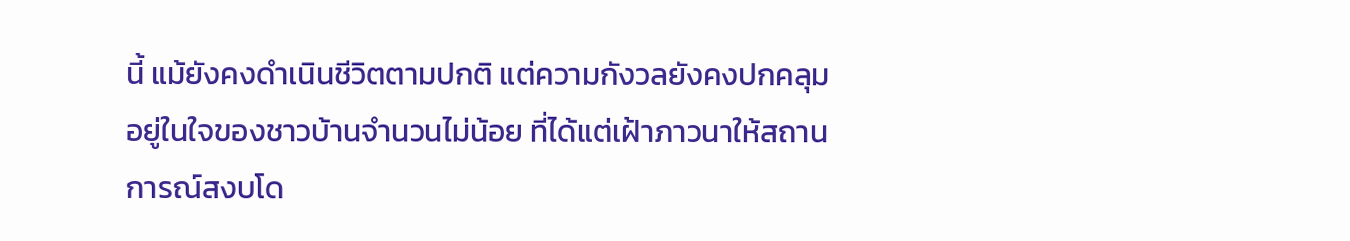นี้ แม้ยังคงดำเนินชีวิตตามปกติ แต่ความกังวลยังคงปกคลุมอยู่ในใจของชาวบ้านจำนวนไม่น้อย ที่ได้แต่เฝ้าภาวนาให้สถานการณ์สงบโด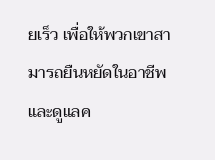ยเร็ว เพื่อให้พวกเขาสามารถยืนหยัดในอาชีพและดูแลค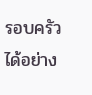รอบครัวได้อย่าง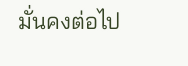มั่นคงต่อไป